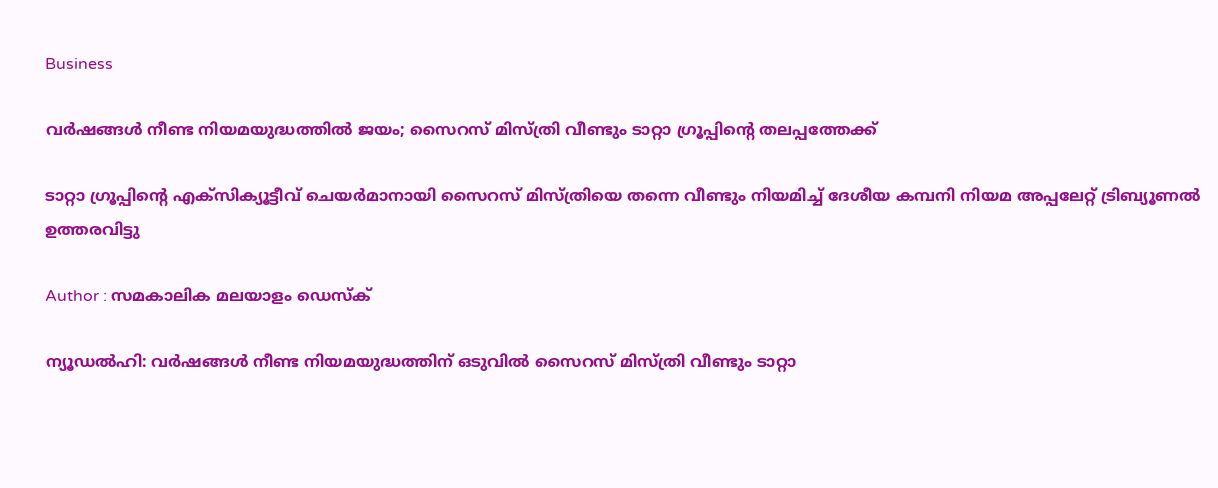Business

വര്‍ഷങ്ങള്‍ നീണ്ട നിയമയുദ്ധത്തില്‍ ജയം; സൈറസ് മിസ്ത്രി വീണ്ടും ടാറ്റാ ഗ്രൂപ്പിന്റെ തലപ്പത്തേക്ക്

ടാറ്റാ ഗ്രൂപ്പിന്റെ എക്‌സിക്യൂട്ടീവ് ചെയര്‍മാനായി സൈറസ് മിസ്ത്രിയെ തന്നെ വീണ്ടും നിയമിച്ച് ദേശീയ കമ്പനി നിയമ അപ്പലേറ്റ് ട്രിബ്യൂണല്‍ ഉത്തരവിട്ടു

Author : സമകാലിക മലയാളം ഡെസ്ക്

ന്യൂഡല്‍ഹി: വര്‍ഷങ്ങള്‍ നീണ്ട നിയമയുദ്ധത്തിന് ഒടുവില്‍ സൈറസ് മിസ്ത്രി വീണ്ടും ടാറ്റാ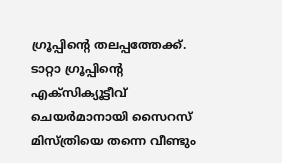ഗ്രൂപ്പിന്റെ തലപ്പത്തേക്ക്. ടാറ്റാ ഗ്രൂപ്പിന്റെ എക്‌സിക്യൂട്ടീവ് ചെയര്‍മാനായി സൈറസ് മിസ്ത്രിയെ തന്നെ വീണ്ടും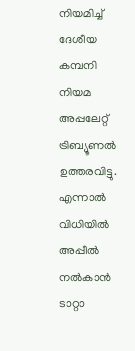നിയമിച്ച് ദേശീയ കമ്പനി നിയമ അപ്പലേറ്റ് ട്രിബ്യൂണല്‍ ഉത്തരവിട്ടു. എന്നാല്‍ വിധിയില്‍ അപ്പീല്‍ നല്‍കാന്‍ ടാറ്റാ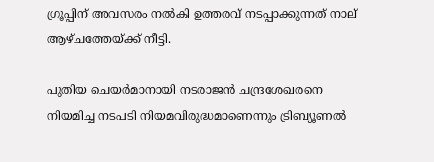ഗ്രൂപ്പിന് അവസരം നല്‍കി ഉത്തരവ് നടപ്പാക്കുന്നത് നാല് ആഴ്ചത്തേയ്ക്ക് നീട്ടി.

പുതിയ ചെയര്‍മാനായി നടരാജന്‍ ചന്ദ്രശേഖരനെ നിയമിച്ച നടപടി നിയമവിരുദ്ധമാണെന്നും ട്രിബ്യൂണല്‍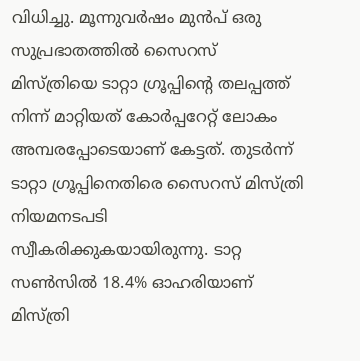വിധിച്ചു. മൂന്നുവര്‍ഷം മുന്‍പ് ഒരു സുപ്രഭാതത്തില്‍ സൈറസ് മിസ്ത്രിയെ ടാറ്റാ ഗ്രൂപ്പിന്റെ തലപ്പത്ത് നിന്ന് മാറ്റിയത് കോര്‍പ്പറേറ്റ് ലോകം അമ്പരപ്പോടെയാണ് കേട്ടത്. തുടര്‍ന്ന് ടാറ്റാ ഗ്രൂപ്പിനെതിരെ സൈറസ് മിസ്ത്രി നിയമനടപടി സ്വീകരിക്കുകയായിരുന്നു. ടാറ്റ സണ്‍സില്‍ 18.4% ഓഹരിയാണ് മിസ്ത്രി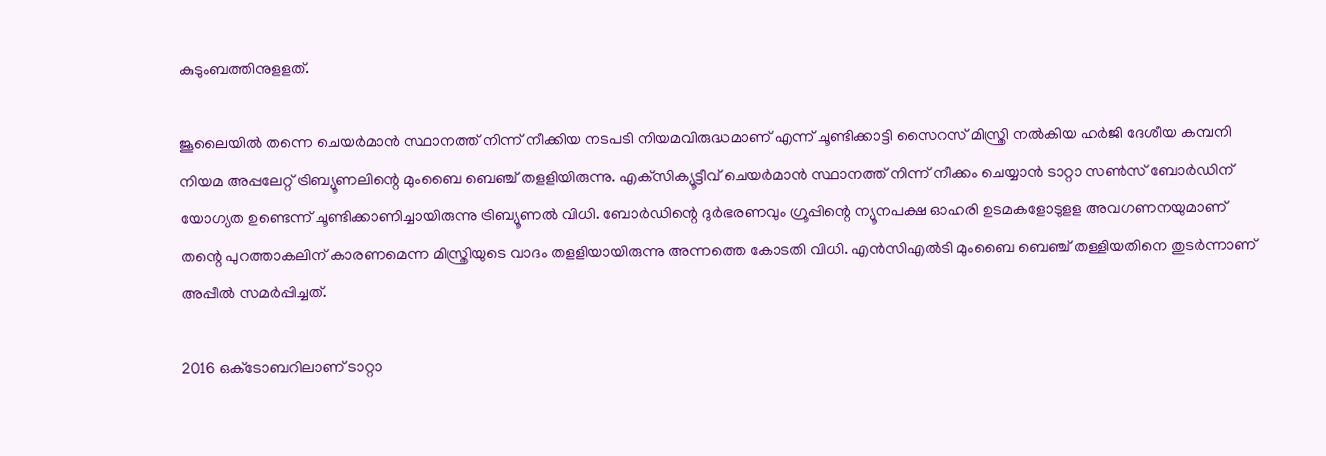കുടുംബത്തിനുളളത്.

ജൂലൈയില്‍ തന്നെ ചെയര്‍മാന്‍ സ്ഥാനത്ത് നിന്ന് നീക്കിയ നടപടി നിയമവിരുദ്ധമാണ് എന്ന് ചൂണ്ടിക്കാട്ടി സൈറസ് മിസ്ത്രി നല്‍കിയ ഹര്‍ജി ദേശീയ കമ്പനി നിയമ അപ്പലേറ്റ് ട്രിബ്യൂണലിന്റെ മുംബൈ ബെഞ്ച് തളളിയിരുന്നു. എക്‌സിക്യൂട്ടീവ് ചെയര്‍മാന്‍ സ്ഥാനത്ത് നിന്ന് നീക്കം ചെയ്യാന്‍ ടാറ്റാ സണ്‍സ് ബോര്‍ഡിന് യോഗ്യത ഉണ്ടെന്ന് ചൂണ്ടിക്കാണിച്ചായിരുന്നു ട്രിബ്യൂണല്‍ വിധി. ബോര്‍ഡിന്റെ ദുര്‍ഭരണവും ഗ്രൂപ്പിന്റെ ന്യൂനപക്ഷ ഓഹരി ഉടമകളോടുളള അവഗണനയുമാണ് തന്റെ പുറത്താകലിന് കാരണമെന്ന മിസ്ത്രിയുടെ വാദം തളളിയായിരുന്നു അന്നത്തെ കോടതി വിധി. എന്‍സിഎല്‍ടി മുംബൈ ബെഞ്ച് തള്ളിയതിനെ തുടര്‍ന്നാണ് അപ്പീല്‍ സമര്‍പ്പിച്ചത്.

2016 ഒക്‌ടോബറിലാണ് ടാറ്റാ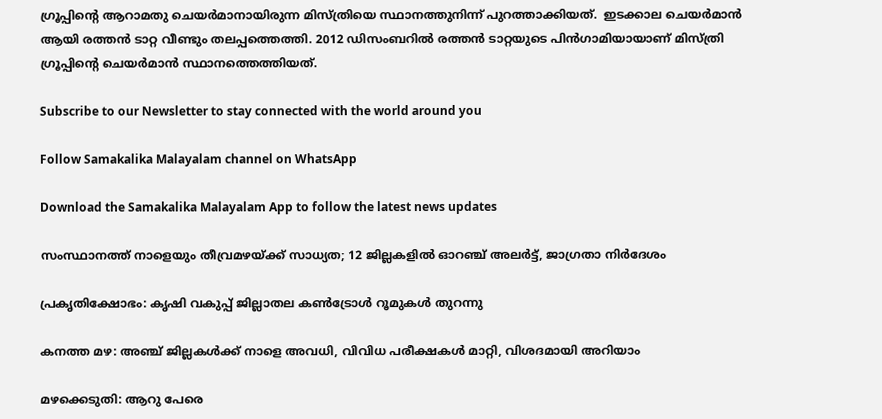ഗ്രൂപ്പിന്റെ ആറാമതു ചെയര്‍മാനായിരുന്ന മിസ്ത്രിയെ സ്ഥാനത്തുനിന്ന് പുറത്താക്കിയത്.  ഇടക്കാല ചെയര്‍മാന്‍ ആയി രത്തന്‍ ടാറ്റ വീണ്ടും തലപ്പത്തെത്തി. 2012 ഡിസംബറില്‍ രത്തന്‍ ടാറ്റയുടെ പിന്‍ഗാമിയായാണ് മിസ്ത്രി ഗ്രൂപ്പിന്റെ ചെയര്‍മാന്‍ സ്ഥാനത്തെത്തിയത്.

Subscribe to our Newsletter to stay connected with the world around you

Follow Samakalika Malayalam channel on WhatsApp

Download the Samakalika Malayalam App to follow the latest news updates

സംസ്ഥാനത്ത് നാളെയും തീവ്രമഴയ്ക്ക് സാധ്യത; 12 ജില്ലകളില്‍ ഓറഞ്ച് അലര്‍ട്ട്, ജാഗ്രതാ നിര്‍ദേശം

പ്രകൃതിക്ഷോഭം: കൃഷി വകുപ്പ് ജില്ലാതല കൺട്രോൾ റൂമുകൾ തുറന്നു

കനത്ത മഴ: അഞ്ച് ജില്ലകൾക്ക് നാളെ അവധി, വിവിധ പരീക്ഷകൾ മാറ്റി, വിശദമായി അറിയാം

മഴക്കെടുതി: ആറു പേരെ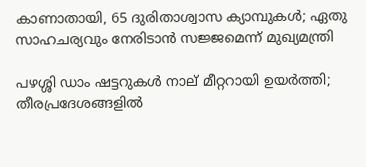കാണാതായി, 65 ദുരിതാശ്വാസ ക്യാമ്പുകള്‍; ഏതു സാഹചര്യവും നേരിടാൻ സജ്ജമെന്ന് മുഖ്യമന്ത്രി

പഴശ്ശി ഡാം ഷട്ടറുകള്‍ നാല് മീറ്ററായി ഉയര്‍ത്തി; തീരപ്രദേശങ്ങളില്‍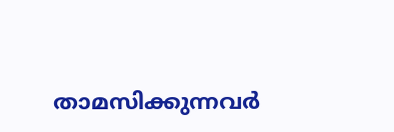താമസിക്കുന്നവര്‍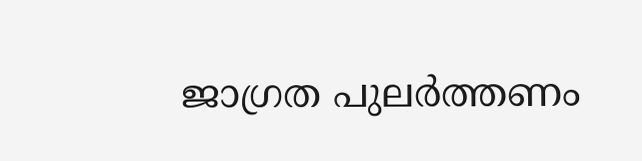ജാഗ്രത പുലർത്തണം